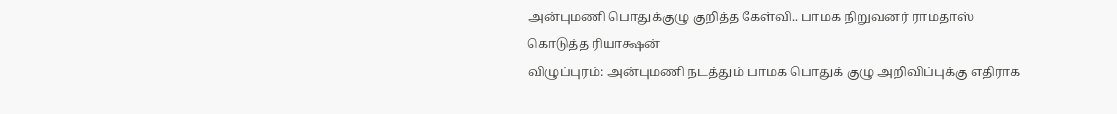அன்புமணி பொதுக்குழு குறித்த கேள்வி.. பாமக நிறுவனர் ராமதாஸ் கொடுத்த ரியாக்ஷன்
விழுப்புரம்: அன்புமணி நடத்தும் பாமக பொதுக் குழு அறிவிப்புக்கு எதிராக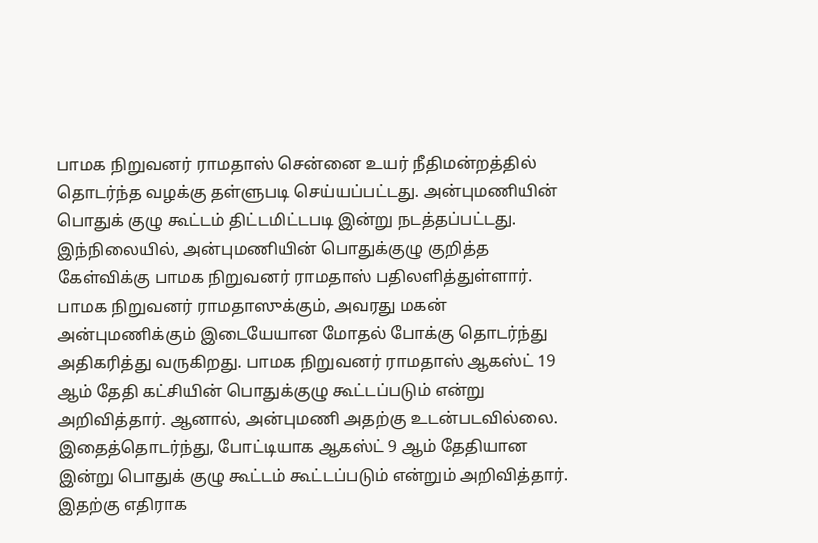பாமக நிறுவனர் ராமதாஸ் சென்னை உயர் நீதிமன்றத்தில் தொடர்ந்த வழக்கு தள்ளுபடி செய்யப்பட்டது. அன்புமணியின் பொதுக் குழு கூட்டம் திட்டமிட்டபடி இன்று நடத்தப்பட்டது. இந்நிலையில், அன்புமணியின் பொதுக்குழு குறித்த கேள்விக்கு பாமக நிறுவனர் ராமதாஸ் பதிலளித்துள்ளார்.
பாமக நிறுவனர் ராமதாஸுக்கும், அவரது மகன் அன்புமணிக்கும் இடையேயான மோதல் போக்கு தொடர்ந்து அதிகரித்து வருகிறது. பாமக நிறுவனர் ராமதாஸ் ஆகஸ்ட் 19 ஆம் தேதி கட்சியின் பொதுக்குழு கூட்டப்படும் என்று அறிவித்தார். ஆனால், அன்புமணி அதற்கு உடன்படவில்லை. இதைத்தொடர்ந்து, போட்டியாக ஆகஸ்ட் 9 ஆம் தேதியான இன்று பொதுக் குழு கூட்டம் கூட்டப்படும் என்றும் அறிவித்தார். இதற்கு எதிராக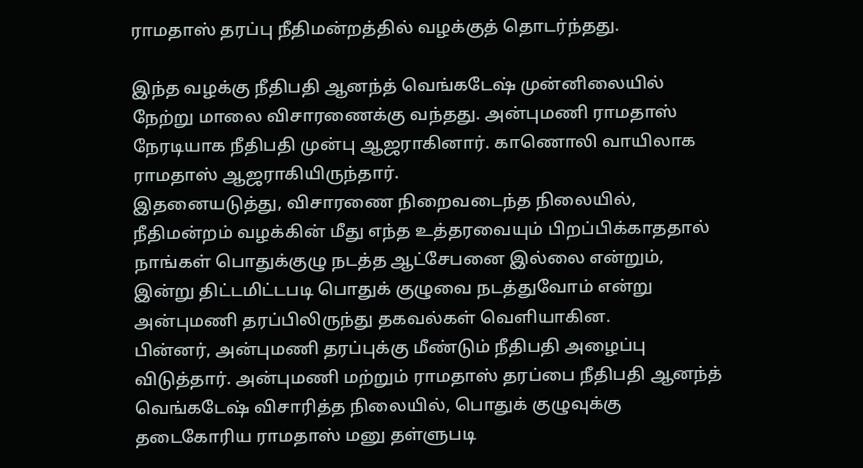ராமதாஸ் தரப்பு நீதிமன்றத்தில் வழக்குத் தொடர்ந்தது.

இந்த வழக்கு நீதிபதி ஆனந்த் வெங்கடேஷ் முன்னிலையில் நேற்று மாலை விசாரணைக்கு வந்தது. அன்புமணி ராமதாஸ் நேரடியாக நீதிபதி முன்பு ஆஜராகினார். காணொலி வாயிலாக ராமதாஸ் ஆஜராகியிருந்தார்.
இதனையடுத்து, விசாரணை நிறைவடைந்த நிலையில், நீதிமன்றம் வழக்கின் மீது எந்த உத்தரவையும் பிறப்பிக்காததால் நாங்கள் பொதுக்குழு நடத்த ஆட்சேபனை இல்லை என்றும், இன்று திட்டமிட்டபடி பொதுக் குழுவை நடத்துவோம் என்று அன்புமணி தரப்பிலிருந்து தகவல்கள் வெளியாகின.
பின்னர், அன்புமணி தரப்புக்கு மீண்டும் நீதிபதி அழைப்பு விடுத்தார். அன்புமணி மற்றும் ராமதாஸ் தரப்பை நீதிபதி ஆனந்த் வெங்கடேஷ் விசாரித்த நிலையில், பொதுக் குழுவுக்கு தடைகோரிய ராமதாஸ் மனு தள்ளுபடி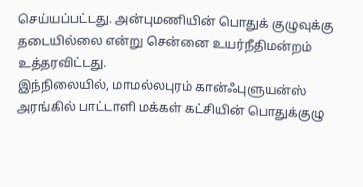செய்யப்பட்டது. அன்புமணியின் பொதுக் குழுவுக்கு தடையில்லை என்று சென்னை உயர்நீதிமன்றம் உத்தரவிட்டது.
இந்நிலையில், மாமல்லபுரம் கான்ஃபுளுயன்ஸ் அரங்கில் பாட்டாளி மக்கள் கட்சியின் பொதுக்குழு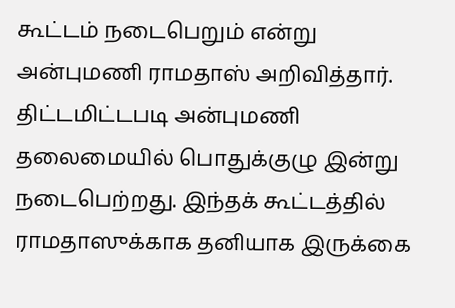கூட்டம் நடைபெறும் என்று அன்புமணி ராமதாஸ் அறிவித்தார். திட்டமிட்டபடி அன்புமணி தலைமையில் பொதுக்குழு இன்று நடைபெற்றது. இந்தக் கூட்டத்தில் ராமதாஸுக்காக தனியாக இருக்கை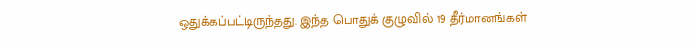ஒதுக்கப்பட்டிருந்தது. இந்த பொதுக் குழுவில் 19 தீர்மானங்கள்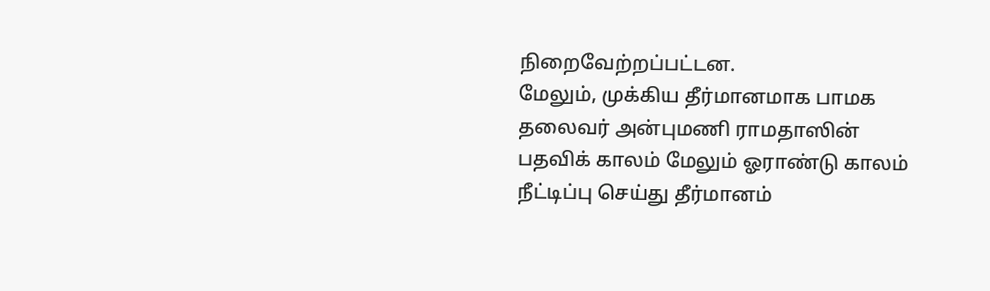நிறைவேற்றப்பட்டன.
மேலும், முக்கிய தீர்மானமாக பாமக தலைவர் அன்புமணி ராமதாஸின் பதவிக் காலம் மேலும் ஓராண்டு காலம் நீட்டிப்பு செய்து தீர்மானம்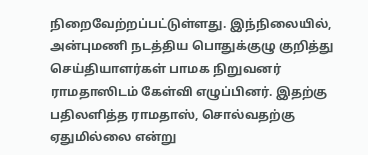நிறைவேற்றப்பட்டுள்ளது. இந்நிலையில், அன்புமணி நடத்திய பொதுக்குழு குறித்து செய்தியாளர்கள் பாமக நிறுவனர் ராமதாஸிடம் கேள்வி எழுப்பினர். இதற்கு பதிலளித்த ராமதாஸ், சொல்வதற்கு ஏதுமில்லை என்று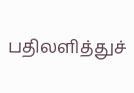பதிலளித்துச்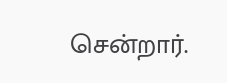சென்றார்.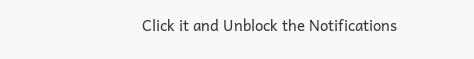Click it and Unblock the Notifications